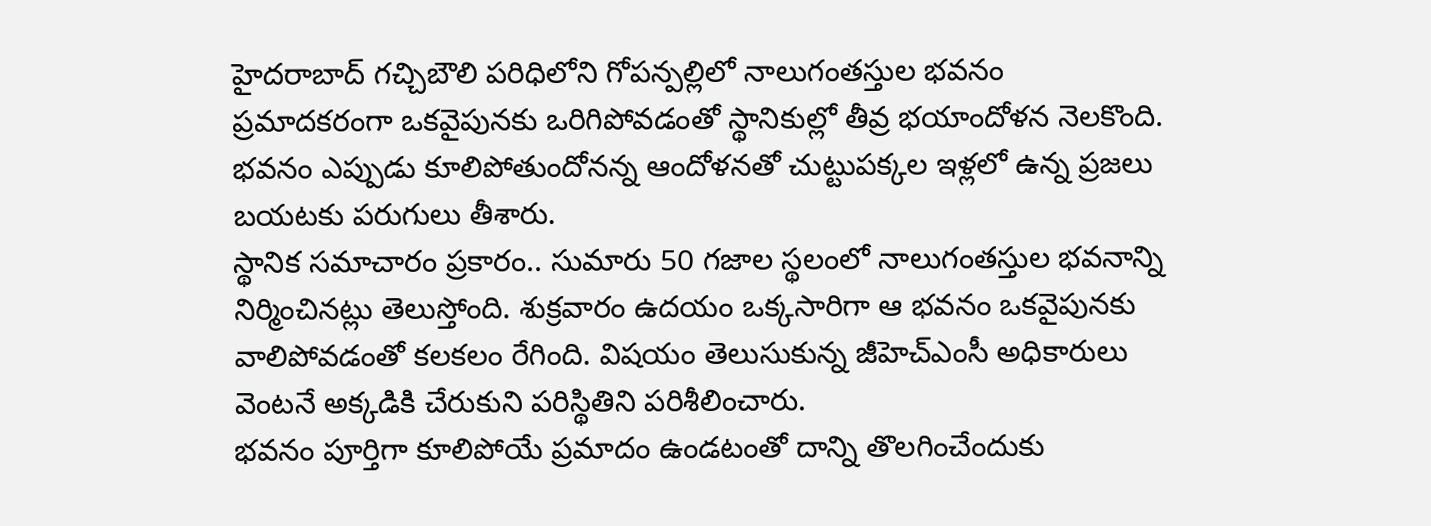హైదరాబాద్ గచ్చిబౌలి పరిధిలోని గోపన్పల్లిలో నాలుగంతస్తుల భవనం ప్రమాదకరంగా ఒకవైపునకు ఒరిగిపోవడంతో స్థానికుల్లో తీవ్ర భయాందోళన నెలకొంది. భవనం ఎప్పుడు కూలిపోతుందోనన్న ఆందోళనతో చుట్టుపక్కల ఇళ్లలో ఉన్న ప్రజలు బయటకు పరుగులు తీశారు.
స్థానిక సమాచారం ప్రకారం.. సుమారు 50 గజాల స్థలంలో నాలుగంతస్తుల భవనాన్ని నిర్మించినట్లు తెలుస్తోంది. శుక్రవారం ఉదయం ఒక్కసారిగా ఆ భవనం ఒకవైపునకు వాలిపోవడంతో కలకలం రేగింది. విషయం తెలుసుకున్న జీహెచ్ఎంసీ అధికారులు వెంటనే అక్కడికి చేరుకుని పరిస్థితిని పరిశీలించారు.
భవనం పూర్తిగా కూలిపోయే ప్రమాదం ఉండటంతో దాన్ని తొలగించేందుకు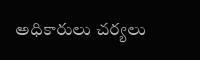అధికారులు చర్యలు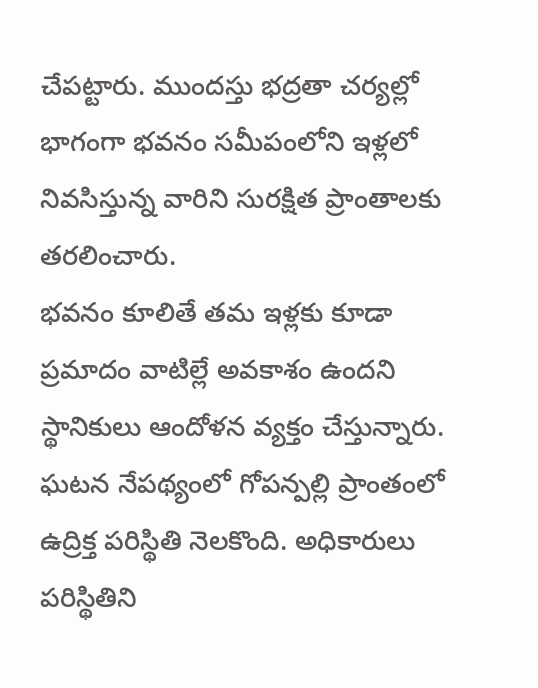చేపట్టారు. ముందస్తు భద్రతా చర్యల్లో భాగంగా భవనం సమీపంలోని ఇళ్లలో నివసిస్తున్న వారిని సురక్షిత ప్రాంతాలకు తరలించారు.
భవనం కూలితే తమ ఇళ్లకు కూడా ప్రమాదం వాటిల్లే అవకాశం ఉందని స్థానికులు ఆందోళన వ్యక్తం చేస్తున్నారు. ఘటన నేపథ్యంలో గోపన్పల్లి ప్రాంతంలో ఉద్రిక్త పరిస్థితి నెలకొంది. అధికారులు పరిస్థితిని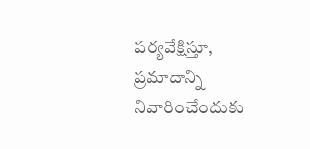పర్యవేక్షిస్తూ, ప్రమాదాన్ని నివారించేందుకు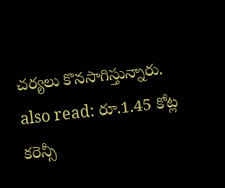చర్యలు కొనసాగిస్తున్నారు.
also read: రూ.1.45 కోట్ల కరెన్సీ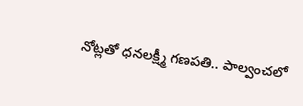నోట్లతో ధనలక్ష్మీ గణపతి.. పాల్వంచలో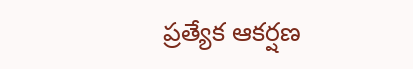ప్రత్యేక ఆకర్షణ